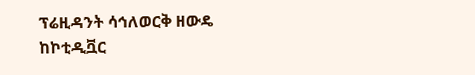ፕሬዚዳንት ሳኅለወርቅ ዘውዴ ከኮቲዲቯር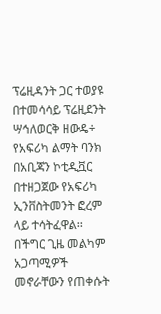ፕሬዚዳንት ጋር ተወያዩ
በተመሳሳይ ፕሬዚደንት ሣኅለወርቅ ዘውዴ÷ የአፍሪካ ልማት ባንክ በአቢጃን ኮቲዲቯር በተዘጋጀው የአፍሪካ ኢንቨስትመንት ፎረም ላይ ተሳትፈዋል፡፡
በችግር ጊዜ መልካም አጋጣሚዎች መኖራቸውን የጠቀሱት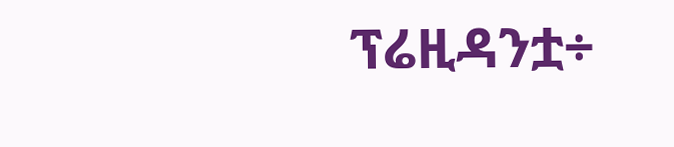ፕሬዚዳንቷ÷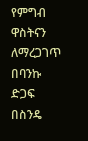የምግብ ዋስትናን ለማረጋገጥ በባንኩ ድጋፍ በስንዴ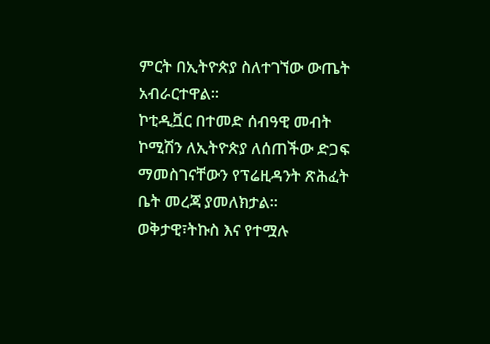ምርት በኢትዮጵያ ስለተገኘው ውጤት አብራርተዋል፡፡
ኮቲዲቯር በተመድ ሰብዓዊ መብት ኮሚሽን ለኢትዮጵያ ለሰጠችው ድጋፍ ማመስገናቸውን የፕሬዚዳንት ጽሕፈት ቤት መረጃ ያመለክታል።
ወቅታዊ፣ትኩስ እና የተሟሉ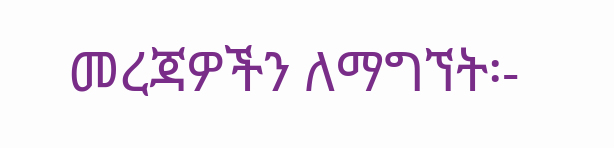መረጃዎችን ለማግኘት፡-